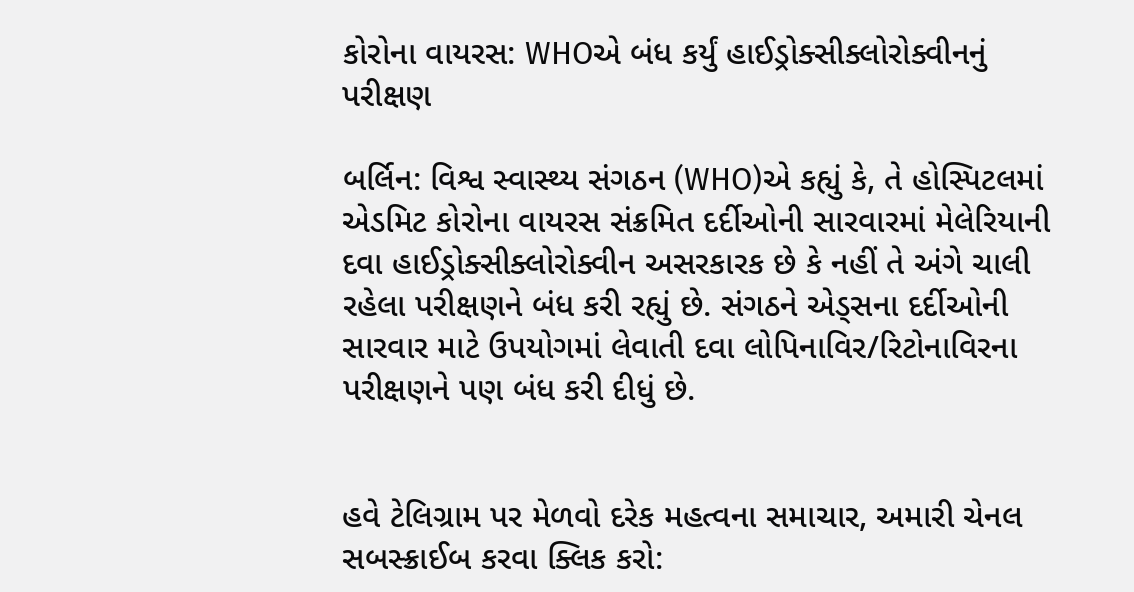કોરોના વાયરસ: WHOએ બંધ કર્યું હાઈડ્રોક્સીક્લોરોક્વીનનું પરીક્ષણ

બર્લિન: વિશ્વ સ્વાસ્થ્ય સંગઠન (WHO)એ કહ્યું કે, તે હોસ્પિટલમાં એડમિટ કોરોના વાયરસ સંક્રમિત દર્દીઓની સારવારમાં મેલેરિયાની દવા હાઈડ્રોક્સીક્લોરોક્વીન અસરકારક છે કે નહીં તે અંગે ચાલી રહેલા પરીક્ષણને બંધ કરી રહ્યું છે. સંગઠને એડ્સના દર્દીઓની સારવાર માટે ઉપયોગમાં લેવાતી દવા લોપિનાવિર/રિટોનાવિરના પરીક્ષણને પણ બંધ કરી દીધું છે.


હવે ટેલિગ્રામ પર મેળવો દરેક મહત્વના સમાચાર, અમારી ચેનલ સબસ્ક્રાઈબ કરવા ક્લિક કરો: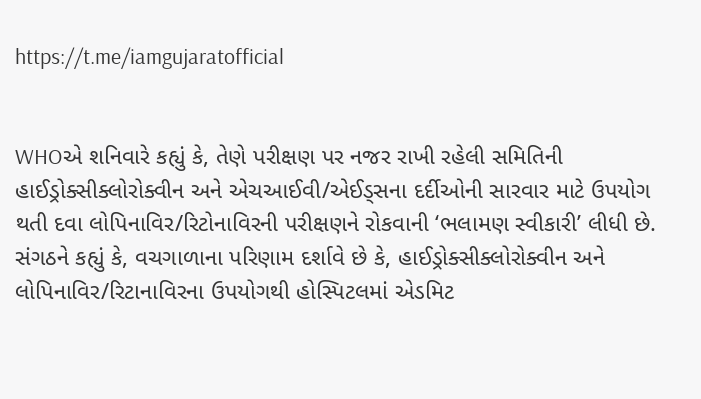https://t.me/iamgujaratofficial


WHOએ શનિવારે કહ્યું કે, તેણે પરીક્ષણ પર નજર રાખી રહેલી સમિતિની હાઈડ્રોક્સીક્લોરોક્વીન અને એચઆઈવી/એઈડ્સના દર્દીઓની સારવાર માટે ઉપયોગ થતી દવા લોપિનાવિર/રિટોનાવિરની પરીક્ષણને રોકવાની ‘ભલામણ સ્વીકારી’ લીધી છે. સંગઠને કહ્યું કે, વચગાળાના પરિણામ દર્શાવે છે કે, હાઈડ્રોક્સીક્લોરોક્વીન અને લોપિનાવિર/રિટાનાવિરના ઉપયોગથી હોસ્પિટલમાં એડમિટ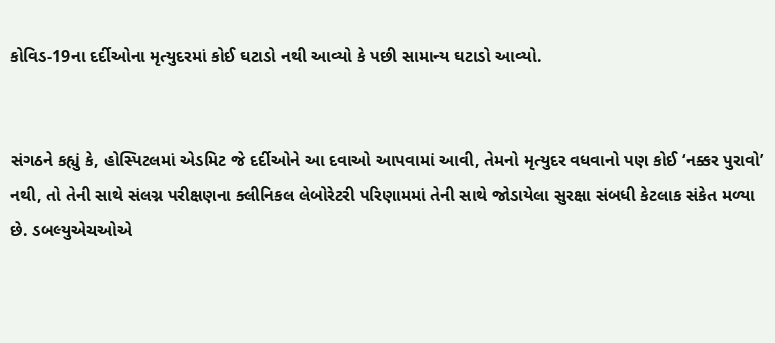કોવિડ-19ના દર્દીઓના મૃત્યુદરમાં કોઈ ઘટાડો નથી આવ્યો કે પછી સામાન્ય ઘટાડો આવ્યો.


સંગઠને કહ્યું કે, હોસ્પિટલમાં એડમિટ જે દર્દીઓને આ દવાઓ આપવામાં આવી, તેમનો મૃત્યુદર વધવાનો પણ કોઈ ‘નક્કર પુરાવો’ નથી, તો તેની સાથે સંલગ્ન પરીક્ષણના ક્લીનિકલ લેબોરેટરી પરિણામમાં તેની સાથે જોડાયેલા સુરક્ષા સંબધી કેટલાક સંકેત મળ્યા છે. ડબલ્યુએચઓએ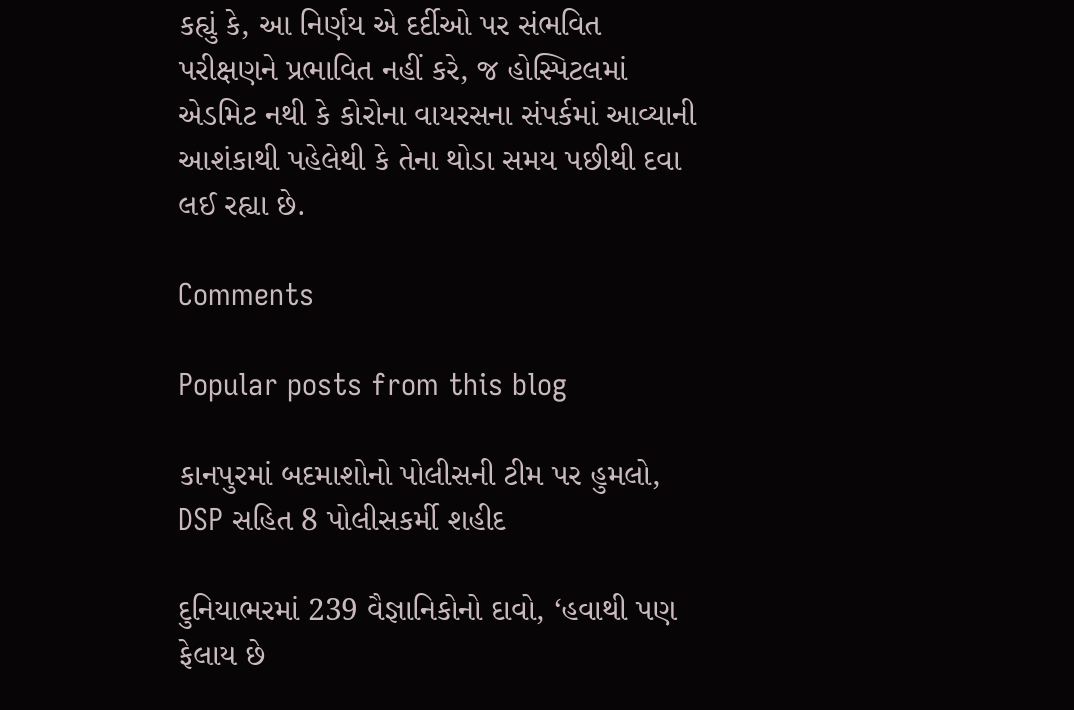કહ્યું કે, આ નિર્ણય એ દર્દીઓ પર સંભવિત પરીક્ષણને પ્રભાવિત નહીં કરે, જ હોસ્પિટલમાં એડમિટ નથી કે કોરોના વાયરસના સંપર્કમાં આવ્યાની આશંકાથી પહેલેથી કે તેના થોડા સમય પછીથી દવા લઈ રહ્યા છે.

Comments

Popular posts from this blog

કાનપુરમાં બદમાશોનો પોલીસની ટીમ પર હુમલો, DSP સહિત 8 પોલીસકર્મી શહીદ

દુનિયાભરમાં 239 વૈજ્ઞાનિકોનો દાવો, ‘હવાથી પણ ફેલાય છે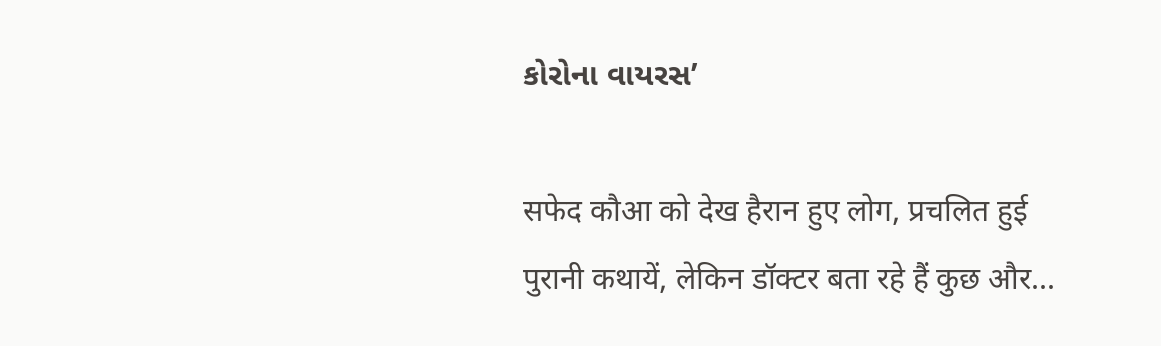કોરોના વાયરસ’

सफेद कौआ को देख हैरान हुए लोग, प्रचलित हुई पुरानी कथायें, लेकिन डॉक्टर बता रहे हैं कुछ और...